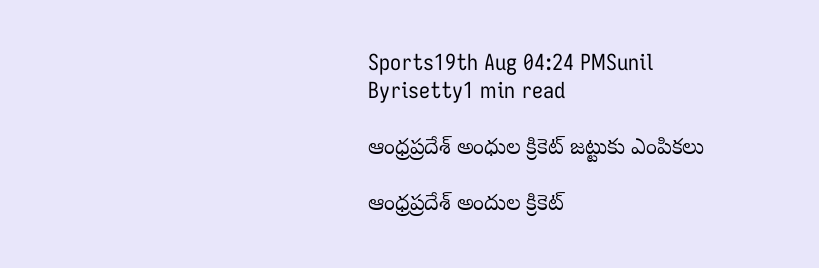Sports19th Aug 04:24 PMSunil Byrisetty1 min read

ఆంధ్రప్రదేశ్ అంధుల క్రికెట్ జట్టుకు ఎంపికలు

ఆంధ్రప్రదేశ్ అందుల క్రికెట్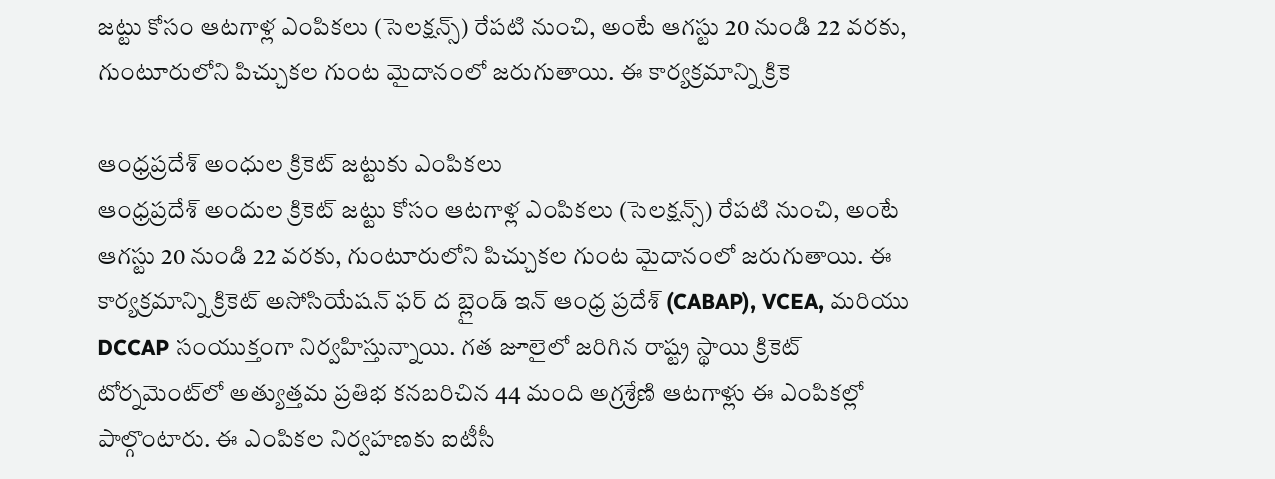జట్టు కోసం ఆటగాళ్ల ఎంపికలు (సెలక్షన్స్) రేపటి నుంచి, అంటే ఆగస్టు 20 నుండి 22 వరకు, గుంటూరులోని పిచ్చుకల గుంట మైదానంలో జరుగుతాయి. ఈ కార్యక్రమాన్ని క్రికె

ఆంధ్రప్రదేశ్ అంధుల క్రికెట్ జట్టుకు ఎంపికలు
ఆంధ్రప్రదేశ్ అందుల క్రికెట్ జట్టు కోసం ఆటగాళ్ల ఎంపికలు (సెలక్షన్స్) రేపటి నుంచి, అంటే ఆగస్టు 20 నుండి 22 వరకు, గుంటూరులోని పిచ్చుకల గుంట మైదానంలో జరుగుతాయి. ఈ కార్యక్రమాన్ని క్రికెట్ అసోసియేషన్ ఫర్ ద బ్లైండ్ ఇన్ ఆంధ్ర ప్రదేశ్ (CABAP), VCEA, మరియు DCCAP సంయుక్తంగా నిర్వహిస్తున్నాయి. గత జూలైలో జరిగిన రాష్ట్ర స్థాయి క్రికెట్ టోర్నమెంట్‌లో అత్యుత్తమ ప్రతిభ కనబరిచిన 44 మంది అగ్రశ్రేణి ఆటగాళ్లు ఈ ఎంపికల్లో పాల్గొంటారు. ఈ ఎంపికల నిర్వహణకు ఐటీసీ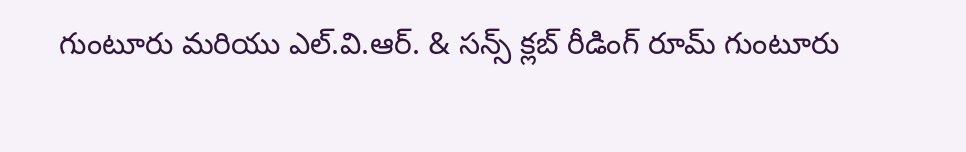గుంటూరు మరియు ఎల్.వి.ఆర్. & సన్స్ క్లబ్ రీడింగ్ రూమ్ గుంటూరు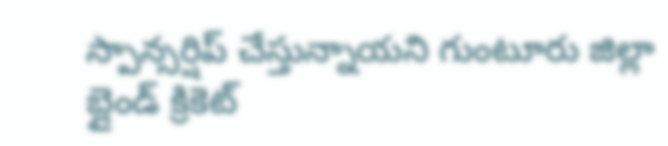స్పాన్సర్షిప్ చేస్తున్నాయని గుంటూరు జిల్లా బ్లైండ్ క్రికెట్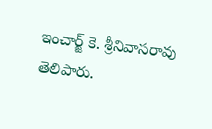ఇంచార్జ్ కె. శ్రీనివాసరావు తెలిపారు.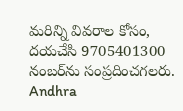మరిన్ని వివరాల కోసం, దయచేసి 9705401300 నంబర్‌ను సంప్రదించగలరు.
Andhra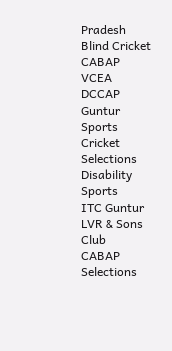Pradesh
Blind Cricket
CABAP
VCEA
DCCAP
Guntur
Sports
Cricket Selections
Disability Sports
ITC Guntur
LVR & Sons Club
CABAP Selections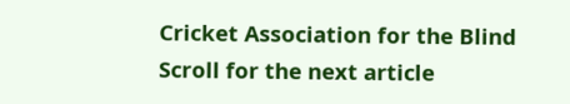Cricket Association for the Blind
Scroll for the next article